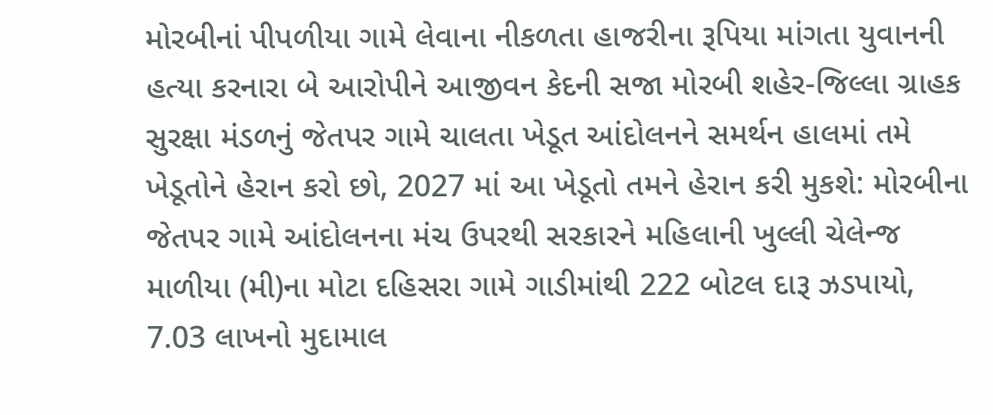મોરબીનાં પીપળીયા ગામે લેવાના નીકળતા હાજરીના રૂપિયા માંગતા યુવાનની હત્યા કરનારા બે આરોપીને આજીવન કેદની સજા મોરબી શહેર-જિલ્લા ગ્રાહક સુરક્ષા મંડળનું જેતપર ગામે ચાલતા ખેડૂત આંદોલનને સમર્થન હાલમાં તમે ખેડૂતોને હેરાન કરો છો, 2027 માં આ ખેડૂતો તમને હેરાન કરી મુકશે: મોરબીના જેતપર ગામે આંદોલનના મંચ ઉપરથી સરકારને મહિલાની ખુલ્લી ચેલેન્જ માળીયા (મી)ના મોટા દહિસરા ગામે ગાડીમાંથી 222 બોટલ દારૂ ઝડપાયો, 7.03 લાખનો મુદામાલ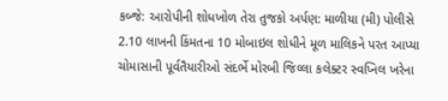કબ્જે: આરોપીની શોધખોળ તેરા તુજકો અર્પણ: માળીયા (મી) પોલીસે 2.10 લાખની કિંમતના 10 મોબાઇલ શોધીને મૂળ માલિકને પરત આપ્યા ચોમાસાની પૂર્વતૈયારીઓ સંદર્ભે મોરબી જિલ્લા કલેક્ટર સ્વપ્નિલ ખરેના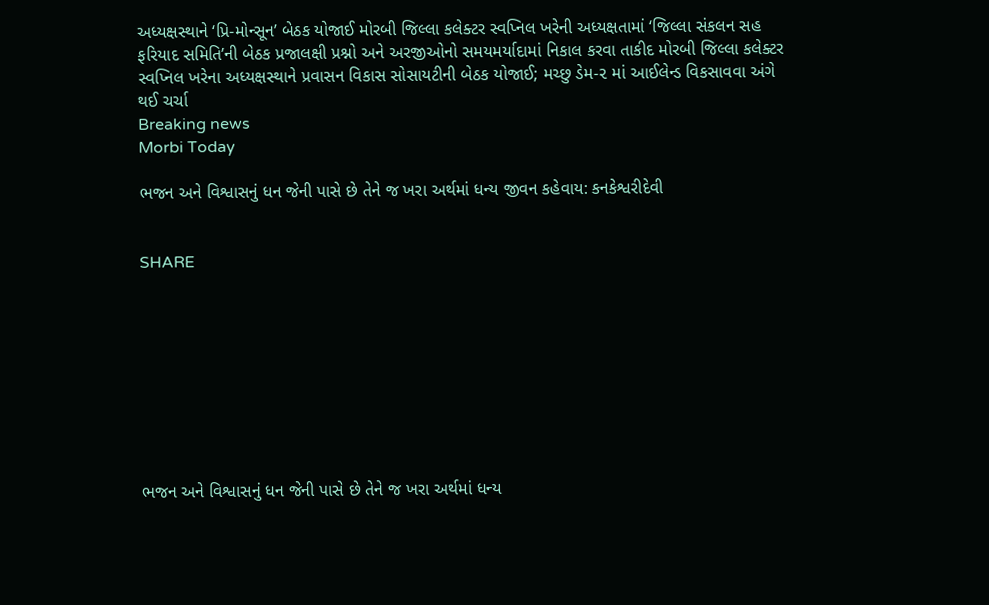અધ્યક્ષસ્થાને ‘પ્રિ-મોન્સૂન’ બેઠક યોજાઈ મોરબી જિલ્લા કલેક્ટર સ્વપ્નિલ ખરેની અધ્યક્ષતામાં ‘જિલ્લા સંકલન સહ ફરિયાદ સમિતિ’ની બેઠક પ્રજાલક્ષી પ્રશ્નો અને અરજીઓનો સમયમર્યાદામાં નિકાલ કરવા તાકીદ મોરબી જિલ્લા કલેક્ટર સ્વપ્નિલ ખરેના અધ્યક્ષસ્થાને પ્રવાસન વિકાસ સોસાયટીની બેઠક યોજાઈ; મચ્છુ ડેમ-૨ માં આઈલેન્ડ વિકસાવવા અંગે થઈ ચર્ચા
Breaking news
Morbi Today

ભજન અને વિશ્વાસનું ધન જેની પાસે છે તેને જ ખરા અર્થમાં ધન્ય જીવન કહેવાય: કનકેશ્વરીદેવી


SHARE









ભજન અને વિશ્વાસનું ધન જેની પાસે છે તેને જ ખરા અર્થમાં ધન્ય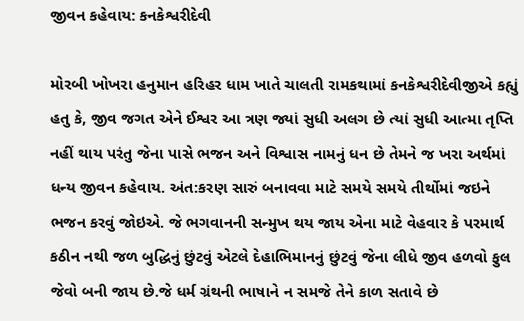જીવન કહેવાય: કનકેશ્વરીદેવી

મોરબી ખોખરા હનુમાન હરિહર ધામ ખાતે ચાલતી રામકથામાં કનકેશ્વરીદેવીજીએ કહ્યું હતુ કે, જીવ જગત એને ઈશ્વર આ ત્રણ જ્યાં સુધી અલગ છે ત્યાં સુધી આત્મા તૃપ્તિ નહીં થાય પરંતુ જેના પાસે ભજન અને વિશ્વાસ નામનું ધન છે તેમને જ ખરા અર્થમાં ધન્ય જીવન કહેવાય. અંત:કરણ સારું બનાવવા માટે સમયે સમયે તીર્થોમાં જઇને ભજન કરવું જોઇએ. જે ભગવાનની સન્મુખ થય જાય એના માટે વેહવાર કે પરમાર્થ કઠીન નથી જળ બુદ્ધિનું છુંટવું એટલે દેહાભિમાનનું છુંટવું જેના લીધે જીવ હળવો ફુલ જેવો બની જાય છે.જે ધર્મ ગ્રંથની ભાષાને ન સમજે તેને કાળ સતાવે છે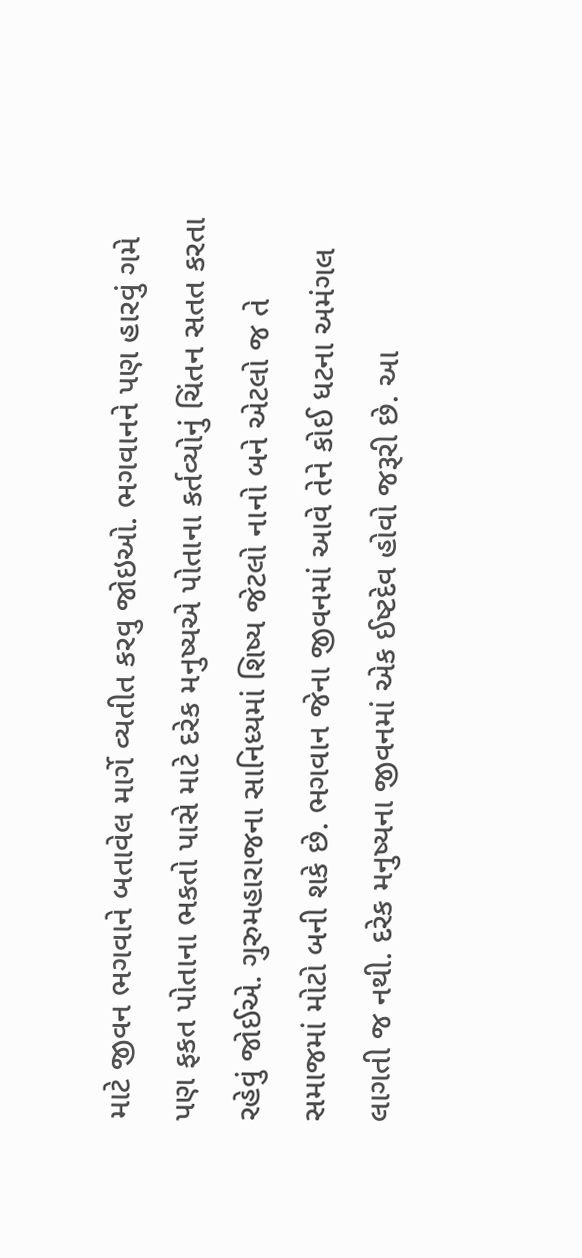માટે જીવન ભગવાને બતાવેલ માર્ગે વ્યતીત કરવુ જોઇઓ. ભગવાનને પણ હારવું ગમે પણ ફકત પોતાના ભકતો પાસે માટે દરેક મનુષ્યએ પોતાના કર્તવ્યોનું ચિંતન સતત કરતા રહેવું જોઈએ. ગુરુમહારાજના સાનિધ્યમાં શિષ્ય જેટલો નાનો બને એટલો જ તે સમાજમાં મોટો બની શકે છે. ભગવાન જેના જીવનમાં આવે તેને કોઈ ધટના અમંગલ લાગતી જ નથી. દરેક મનુષ્યના જીવનમાં એક ઈષ્ટદેવ હોવો જરૂરી છે. આ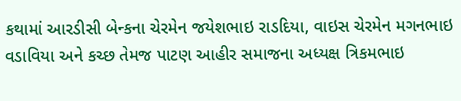કથામાં આરડીસી બેન્કના ચેરમેન જયેશભાઇ રાડદિયા, વાઇસ ચેરમેન મગનભાઇ વડાવિયા અને કચ્છ તેમજ પાટણ આહીર સમાજના અધ્યક્ષ ત્રિકમભાઇ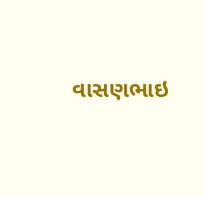વાસણભાઇ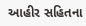આહીર સહિતના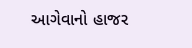આગેવાનો હાજર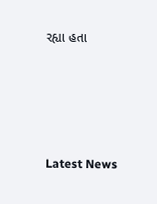રહ્યા હતા






Latest News